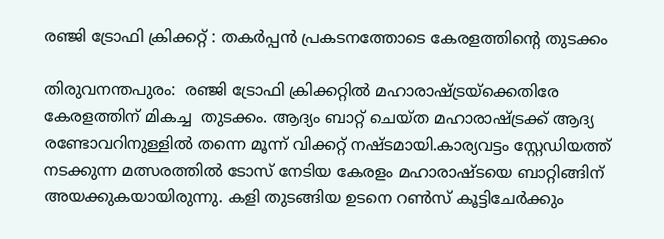രഞ്ജി ട്രോഫി ക്രിക്കറ്റ് : തകർപ്പൻ പ്രകടനത്തോടെ കേരളത്തിൻ്റെ തുടക്കം

തിരുവനന്തപുരം:  രഞ്ജി ട്രോഫി ക്രിക്കറ്റില്‍ മഹാരാഷ്ട്രയ്‌ക്കെതിരേ കേരളത്തിന് മികച്ച  തുടക്കം. ആദ്യം ബാറ്റ് ചെയ്ത മഹാരാഷ്ട്രക്ക് ആദ്യ രണ്ടോവറിനുള്ളിൽ തന്നെ മൂന്ന് വിക്കറ്റ് നഷ്ടമായി.കാര്യവട്ടം സ്റ്റേഡിയത്ത് നടക്കുന്ന മത്സരത്തിൽ ടോസ് നേടിയ കേരളം മഹാരാഷ്‌ടയെ ബാറ്റിങ്ങിന് അയക്കുകയായിരുന്നു. കളി തുടങ്ങിയ ഉടനെ റൺസ് കൂട്ടിചേർക്കും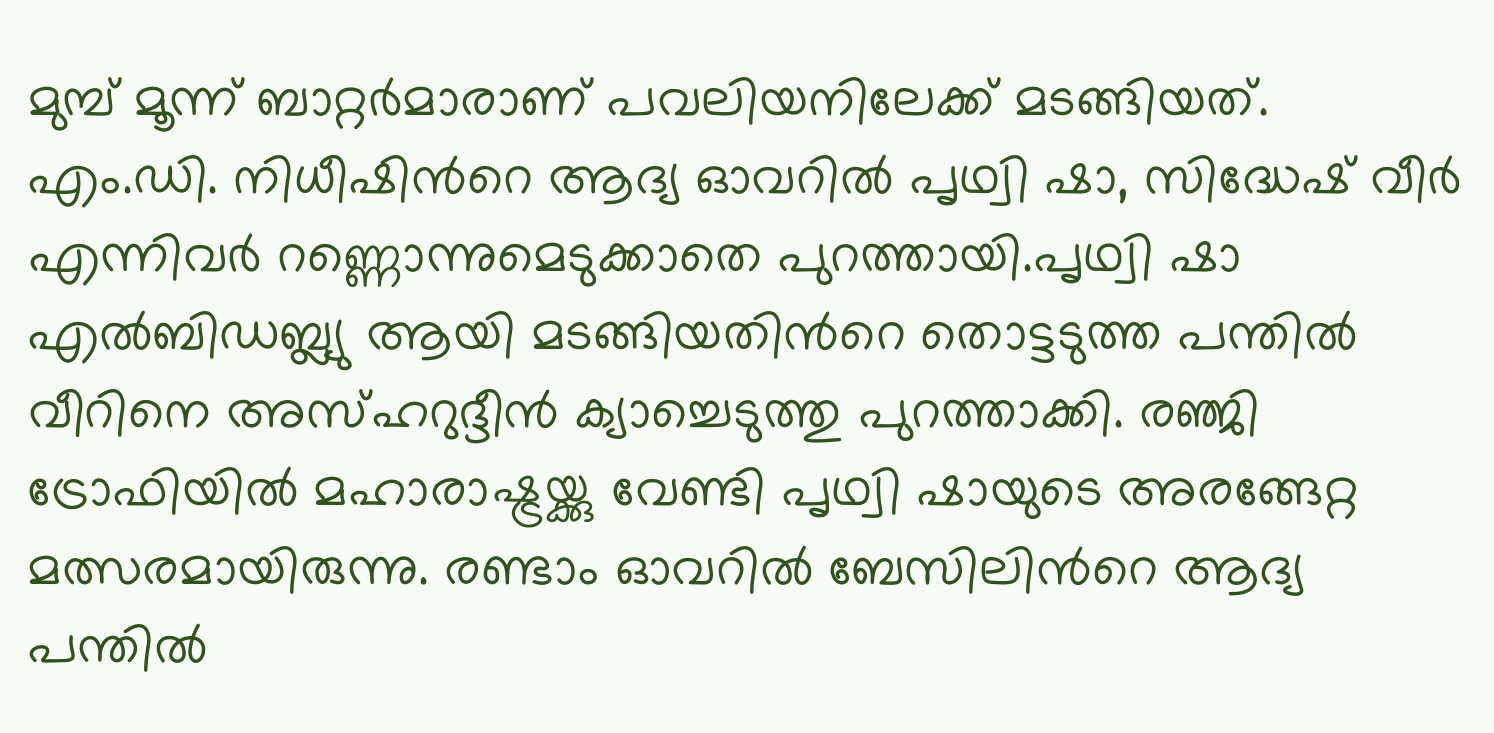മുമ്പ് മൂന്ന് ബാറ്റർമാരാണ് പവലിയനിലേക്ക് മടങ്ങിയത്. എം.ഡി. നിധീഷിന്‍റെ ആദ്യ ഓവറിൽ പൃഥ്വി ഷാ, സിദ്ധേഷ് വീർ എന്നിവർ റണ്ണൊന്നുമെടുക്കാതെ പുറത്തായി.പൃഥ്വി ഷാ എൽബിഡബ്ല്യു ആയി മടങ്ങിയതിന്‍റെ തൊട്ടടുത്ത പന്തിൽ വീറിനെ അസ്ഹറുദ്ദീൻ ക്യാച്ചെടുത്തു പുറത്താക്കി. രഞ്ജി ട്രോഫിയിൽ മഹാരാഷ്ട്രയ്ക്കു വേണ്ടി പൃഥ്വി ഷായുടെ അരങ്ങേറ്റ മത്സരമായിരുന്നു. രണ്ടാം ഓവറില്‍ ബേസിലിന്‍റെ ആദ്യ പന്തിൽ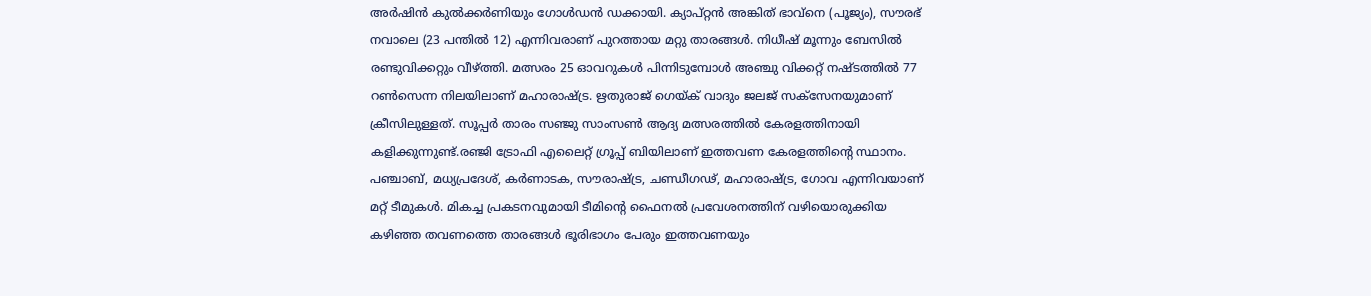അർഷിൻ കുൽക്കർണിയും ഗോൾഡൻ ഡക്കായി. ക്യാപ്റ്റൻ അങ്കിത് ഭാവ്‍നെ (പൂജ്യം), സൗരഭ് നവാലെ (23 പന്തിൽ 12) എന്നിവരാണ് പുറത്തായ മറ്റു താരങ്ങള്‍. നിധീഷ് മൂന്നും ബേസില്‍ രണ്ടുവിക്കറ്റും വീഴ്‌ത്തി. മത്സരം 25 ഓവറുകൾ പിന്നിടുമ്പോള്‍ അഞ്ചു വിക്കറ്റ് നഷ്ടത്തിൽ 77 റൺസെന്ന നിലയിലാണ് മഹാരാഷ്ട്ര. ഋതുരാജ്‌ ഗെയ്ക് വാദും ജലജ്‌ സക്‌സേനയുമാണ് ക്രീസിലുള്ളത്. സൂപ്പർ താരം സഞ്ജു സാംസൺ ആദ്യ മത്സരത്തിൽ കേരളത്തിനായി കളിക്കുന്നുണ്ട്.രഞ്ജി ട്രോഫി എലൈറ്റ് ഗ്രൂപ്പ് ബിയിലാണ് ഇത്തവണ കേരളത്തിൻ്റെ സ്ഥാനം. പഞ്ചാബ്, മധ്യപ്രദേശ്, കർണാടക, സൗരാഷ്ട്ര, ചണ്ഡീഗഢ്, മഹാരാഷ്ട്ര, ഗോവ എന്നിവയാണ്‌ മറ്റ് ടീമുകൾ. മികച്ച പ്രകടനവുമായി ടീമിൻ്റെ ഫൈനൽ പ്രവേശനത്തിന് വഴിയൊരുക്കിയ കഴിഞ്ഞ തവണത്തെ താരങ്ങൾ ഭൂരിഭാഗം പേരും ഇത്തവണയും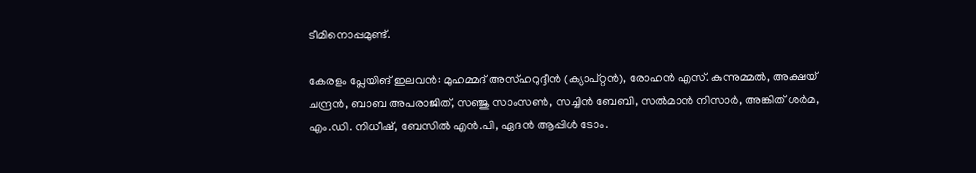ടീമിനൊപ്പമുണ്ട്.

കേരളം പ്ലേയിങ് ഇലവൻ: മുഹമ്മദ് അസ്ഹറുദ്ദീൻ (ക്യാപ്റ്റൻ), രോഹൻ എസ്. കുന്നുമ്മൽ, അക്ഷയ് ചന്ദ്രൻ, ബാബ അപരാജിത്, സഞ്ജു സാംസൺ, സച്ചിൻ ബേബി, സൽമാൻ നിസാർ, അങ്കിത് ശർമ, എം.ഡി. നിധീഷ്, ബേസിൽ എൻ.പി, ഏദൻ ആപ്പിൾ ടോം.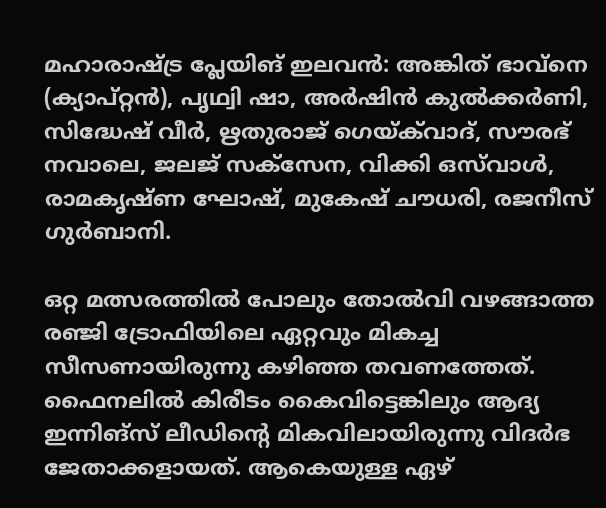മഹാരാഷ്ട്ര പ്ലേയിങ് ഇലവൻ: അങ്കിത് ഭാവ്‍നെ (ക്യാപ്റ്റൻ), പൃഥ്വി ഷാ, അർഷിന്‍ കുൽക്കർണി, സിദ്ധേഷ് വീർ, ഋതുരാജ് ഗെയ്ക്‌വാദ്, സൗരഭ് നവാലെ, ജലജ് സക്സേന, വിക്കി ഒസ്‌‍വാൾ, രാമകൃഷ്ണ ഘോഷ്, മുകേഷ് ചൗധരി, രജനീസ് ഗുർബാനി.

ഒറ്റ മത്സരത്തിൽ പോലും തോൽവി വഴങ്ങാത്ത രഞ്ജി ട്രോഫിയിലെ ഏറ്റവും മികച്ച സീസണായിരുന്നു കഴിഞ്ഞ തവണത്തേത്. ഫൈനലിൽ കിരീടം കൈവിട്ടെങ്കിലും ആദ്യ ഇന്നിങ്സ് ലീഡിൻ്റെ മികവിലായിരുന്നു വിദർഭ ജേതാക്കളായത്. ആകെയുള്ള ഏഴ്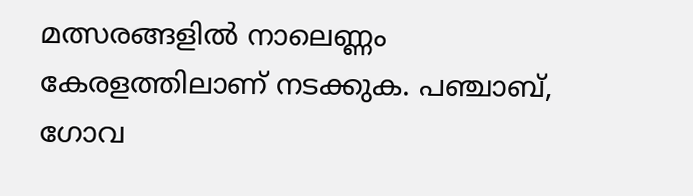മത്സരങ്ങളിൽ നാലെണ്ണം കേരളത്തിലാണ് നടക്കുക. പഞ്ചാബ്, ഗോവ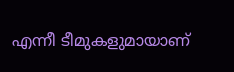എന്നീ ടീമുകളുമായാണ്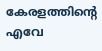കേരളത്തിൻ്റെ എവേ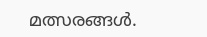മത്സരങ്ങൾ.